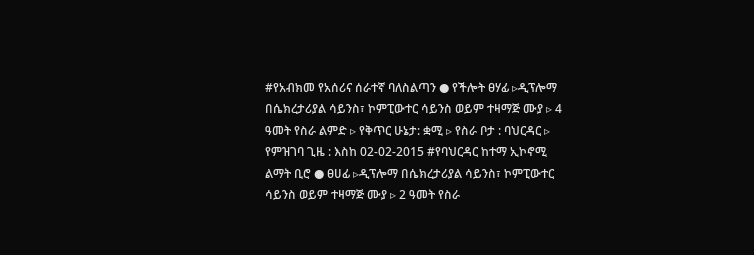#የአብክመ የአሰሪና ሰራተኛ ባለስልጣን ● የችሎት ፀሃፊ ▹ዲፕሎማ በሴክረታሪያል ሳይንስ፣ ኮምፒውተር ሳይንስ ወይም ተዛማጅ ሙያ ▹ 4 ዓመት የስራ ልምድ ▹ የቅጥር ሁኔታ: ቋሚ ▹ የስራ ቦታ : ባህርዳር ▹ የምዝገባ ጊዜ : እስከ 02-02-2015 #የባህርዳር ከተማ ኢኮኖሚ ልማት ቢሮ ● ፀሀፊ ▹ዲፕሎማ በሴክረታሪያል ሳይንስ፣ ኮምፒውተር ሳይንስ ወይም ተዛማጅ ሙያ ▹ 2 ዓመት የስራ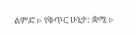ልምድ ▹ የቅጥር ሁኔታ: ቋሚ ▹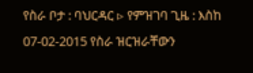የስራ ቦታ : ባህርዳር ▹ የምዝገባ ጊዜ : እስከ 07-02-2015 የስራ ዝርዝራቸውን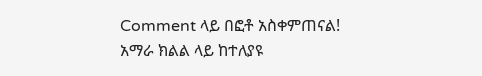Comment ላይ በፎቶ አስቀምጠናል! አማራ ክልል ላይ ከተለያዩ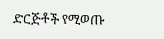ድርጅቶች የሚወጡ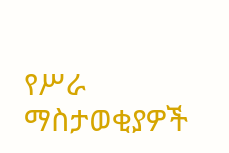የሥራ ማስታወቂያዎች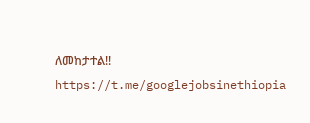ለመከታተል!! https://t.me/googlejobsinethiopia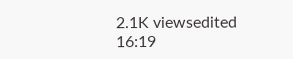2.1K viewsedited 16:19